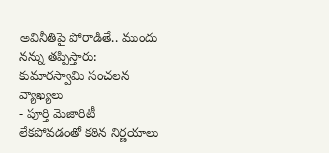అవినీతిపై పోరాడితే.. ముందు నన్ను తప్పిస్తారు: కుమారస్వామి సంచలన వ్యాఖ్యలు
- పూర్తి మెజారిటీ లేకపోవడంతో కఠిన నిర్ణయాలు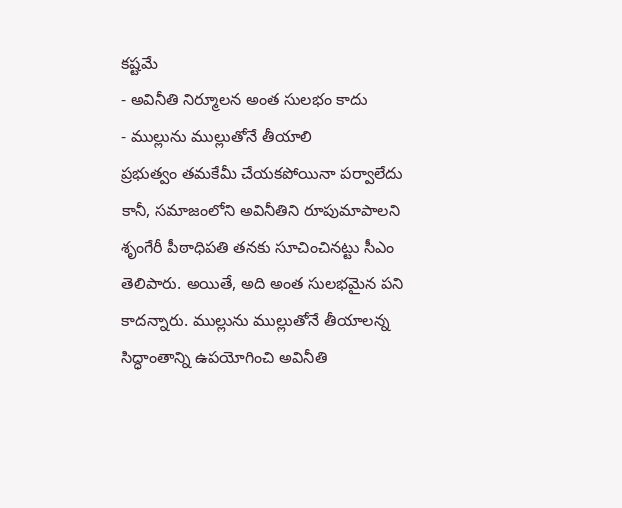కష్టమే
- అవినీతి నిర్మూలన అంత సులభం కాదు
- ముల్లును ముల్లుతోనే తీయాలి
ప్రభుత్వం తమకేమీ చేయకపోయినా పర్వాలేదు కానీ, సమాజంలోని అవినీతిని రూపుమాపాలని శృంగేరీ పీఠాధిపతి తనకు సూచించినట్టు సీఎం తెలిపారు. అయితే, అది అంత సులభమైన పని కాదన్నారు. ముల్లును ముల్లుతోనే తీయాలన్న సిద్ధాంతాన్ని ఉపయోగించి అవినీతి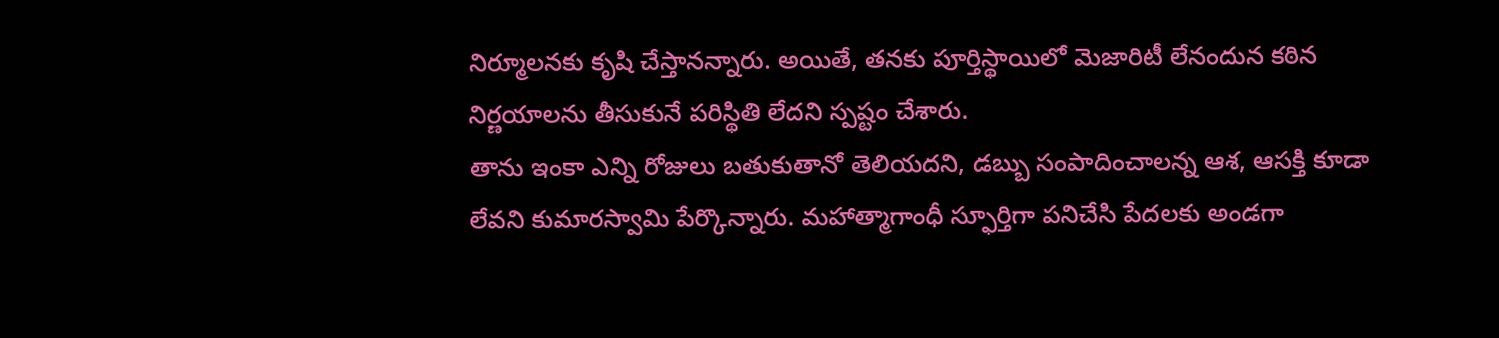నిర్మూలనకు కృషి చేస్తానన్నారు. అయితే, తనకు పూర్తిస్థాయిలో మెజారిటీ లేనందున కఠిన నిర్ణయాలను తీసుకునే పరిస్థితి లేదని స్పష్టం చేశారు.
తాను ఇంకా ఎన్ని రోజులు బతుకుతానో తెలియదని, డబ్బు సంపాదించాలన్న ఆశ, ఆసక్తి కూడా లేవని కుమారస్వామి పేర్కొన్నారు. మహాత్మాగాంధీ స్ఫూర్తిగా పనిచేసి పేదలకు అండగా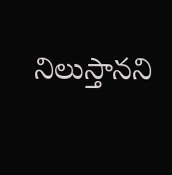నిలుస్తానని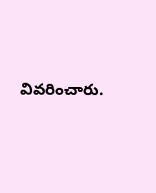వివరించారు.